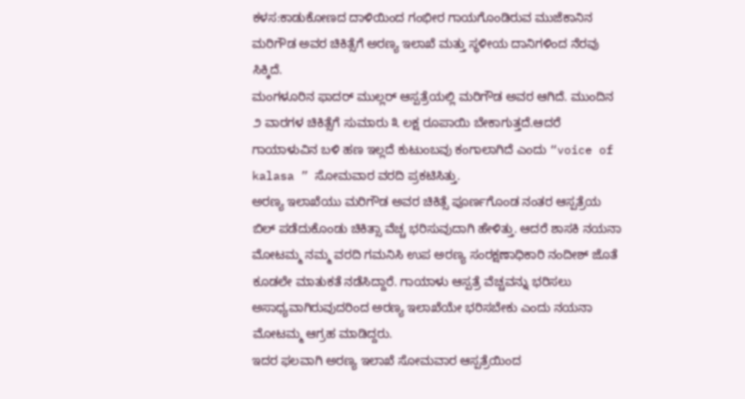ಕಳಸ:ಕಾಡುಕೋಣದ ದಾಳಿಯಿಂದ ಗಂಭೀರ ಗಾಯಗೊಂಡಿರುವ ಮುಜೆಕಾನಿನ ಮರಿಗೌಡ ಅವರ ಚಿಕಿತ್ಸೆಗೆ ಅರಣ್ಯ ಇಲಾಖೆ ಮತ್ತು ಸ್ಥಳೀಯ ದಾನಿಗಳಿಂದ ನೆರವು ಸಿಕ್ಕಿದೆ.
ಮಂಗಳೂರಿನ ಫಾದರ್ ಮುಲ್ಲರ್ ಆಸ್ಪತ್ರೆಯಲ್ಲಿ ಮರಿಗೌಡ ಅವರ ಆಗಿದೆ. ಮುಂದಿನ ೨ ವಾರಗಳ ಚಿಕಿತ್ಸೆಗೆ ಸುಮಾರು ೩ ಲಕ್ಷ ರೂಪಾಯಿ ಬೇಕಾಗುತ್ತದೆ.ಆದರೆ ಗಾಯಾಳುವಿನ ಬಳಿ ಹಣ ಇಲ್ಲದೆ ಕುಟುಂಬವು ಕಂಗಾಲಾಗಿದೆ ಎಂದು “voice of kalasa ” ಸೋಮವಾರ ವರದಿ ಪ್ರಕಟಿಸಿತ್ತು.
ಅರಣ್ಯ ಇಲಾಖೆಯು ಮರಿಗೌಡ ಅವರ ಚಿಕಿತ್ಸೆ ಪೂರ್ಣಗೊಂಡ ನಂತರ ಆಸ್ಪತ್ರೆಯ ಬಿಲ್ ಪಡೆದುಕೊಂಡು ಚಿಕಿತ್ಸಾ ವೆಚ್ಚ ಭರಿಸುವುದಾಗಿ ಹೇಳಿತ್ತು. ಆದರೆ ಶಾಸಕಿ ನಯನಾ ಮೋಟಮ್ಮ ನಮ್ಮ ವರದಿ ಗಮನಿಸಿ ಉಪ ಅರಣ್ಯ ಸಂರಕ್ಷಣಾಧಿಕಾರಿ ನಂದೀಶ್ ಜೊತೆ ಕೂಡಲೇ ಮಾತುಕತೆ ನಡೆಸಿದ್ದಾರೆ. ಗಾಯಾಳು ಆಸ್ಪತ್ರೆ ವೆಚ್ಚವನ್ನು ಭರಿಸಲು ಅಸಾಧ್ಯವಾಗಿರುವುದರಿಂದ ಅರಣ್ಯ ಇಲಾಖೆಯೇ ಭರಿಸಬೇಕು ಎಂದು ನಯನಾ ಮೋಟಮ್ಮ ಆಗ್ರಹ ಮಾಡಿದ್ದರು.
ಇದರ ಫಲವಾಗಿ ಅರಣ್ಯ ಇಲಾಖೆ ಸೋಮವಾರ ಆಸ್ಪತ್ರೆಯಿಂದ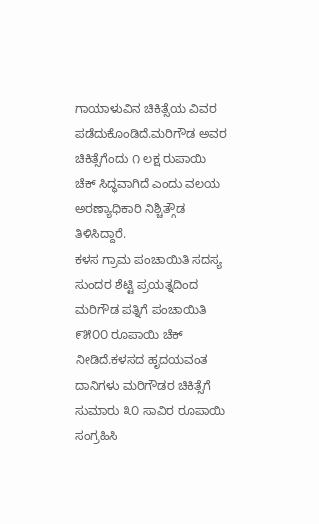ಗಾಯಾಳುವಿನ ಚಿಕಿತ್ಸೆಯ ವಿವರ ಪಡೆದುಕೊಂಡಿದೆ.ಮರಿಗೌಡ ಅವರ ಚಿಕಿತ್ಸೆಗೆಂದು ೧ ಲಕ್ಷ ರುಪಾಯಿ ಚೆಕ್ ಸಿದ್ಧವಾಗಿದೆ ಎಂದು ವಲಯ ಅರಣ್ಯಾಧಿಕಾರಿ ನಿಶ್ಚಿತ್ಗೌಡ ತಿಳಿಸಿದ್ದಾರೆ.
ಕಳಸ ಗ್ರಾಮ ಪಂಚಾಯಿತಿ ಸದಸ್ಯ ಸುಂದರ ಶೆಟ್ಟಿ ಪ್ರಯತ್ನದಿಂದ ಮರಿಗೌಡ ಪತ್ನಿಗೆ ಪಂಚಾಯಿತಿ ೯೫೦೦ ರೂಪಾಯಿ ಚೆಕ್ ನೀಡಿದೆ.ಕಳಸದ ಹೃದಯವಂತ ದಾನಿಗಳು ಮರಿಗೌಡರ ಚಿಕಿತ್ಸೆಗೆ ಸುಮಾರು ೩೦ ಸಾವಿರ ರೂಪಾಯಿ ಸಂಗ್ರಹಿಸಿ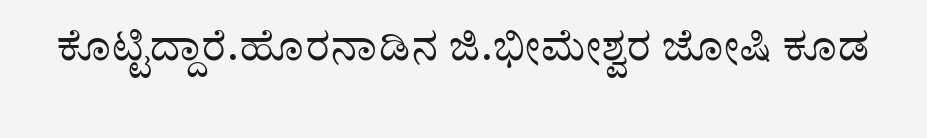ಕೊಟ್ಟಿದ್ದಾರೆ.ಹೊರನಾಡಿನ ಜಿ.ಭೀಮೇಶ್ವರ ಜೋಷಿ ಕೂಡ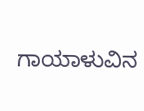ಗಾಯಾಳುವಿನ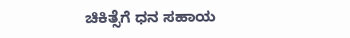ಚಿಕಿತ್ಸೆಗೆ ಧನ ಸಹಾಯ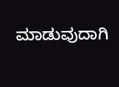ಮಾಡುವುದಾಗಿ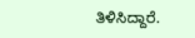ತಿಳಿಸಿದ್ದಾರೆ.